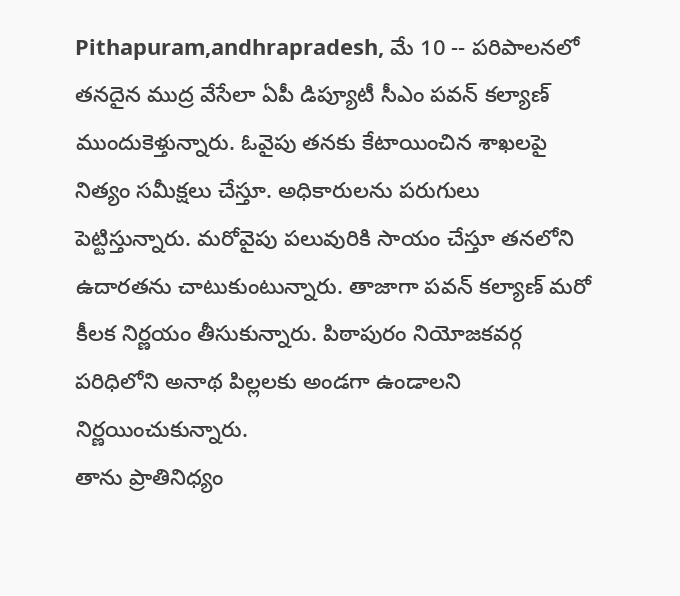Pithapuram,andhrapradesh, మే 10 -- పరిపాలనలో తనదైన ముద్ర వేసేలా ఏపీ డిప్యూటీ సీఎం పవన్ కల్యాణ్ ముందుకెళ్తున్నారు. ఓవైపు తనకు కేటాయించిన శాఖలపై నిత్యం సమీక్షలు చేస్తూ. అధికారులను పరుగులు పెట్టిస్తున్నారు. మరోవైపు పలువురికి సాయం చేస్తూ తనలోని ఉదారతను చాటుకుంటున్నారు. తాజాగా పవన్ కల్యాణ్ మరో కీలక నిర్ణయం తీసుకున్నారు. పిఠాపురం నియోజకవర్గ పరిధిలోని అనాథ పిల్లలకు అండగా ఉండాలని నిర్ణయించుకున్నారు.
తాను ప్రాతినిధ్యం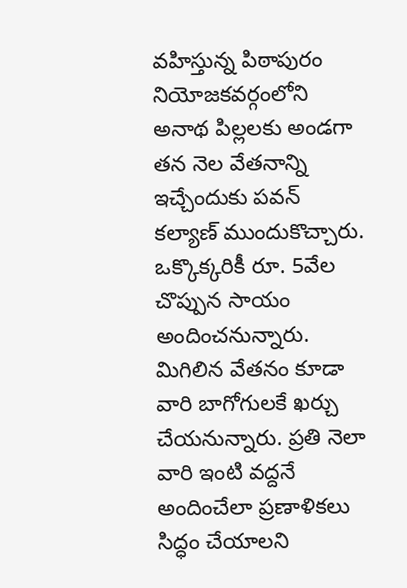వహిస్తున్న పిఠాపురం నియోజకవర్గంలోని అనాథ పిల్లలకు అండగా తన నెల వేతనాన్ని ఇచ్చేందుకు పవన్ కల్యాణ్ ముందుకొచ్చారు. ఒక్కొక్కరికీ రూ. 5వేల చొప్పున సాయం అందించనున్నారు. మిగిలిన వేతనం కూడా వారి బాగోగులకే ఖర్చు చేయనున్నారు. ప్రతి నెలా వారి ఇంటి వద్దనే అందించేలా ప్రణాళికలు సిద్ధం చేయాలని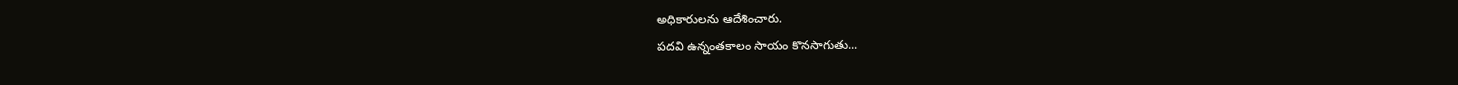అధికారులను ఆదేశించారు.
పదవి ఉన్నంతకాలం సాయం కొనసాగుతు...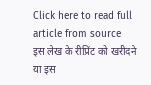Click here to read full article from source
इस लेख के रीप्रिंट को खरीदने या इस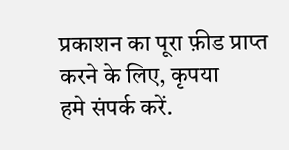प्रकाशन का पूरा फ़ीड प्राप्त करने के लिए, कृपया
हमे संपर्क करें.